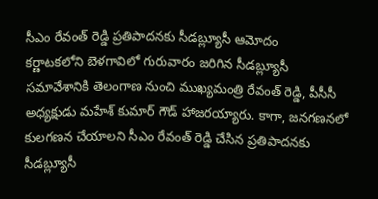సీఎం రేవంత్ రెడ్డి ప్రతిపాదనకు సీడబ్ల్యూసీ ఆమోదం
కర్ణాటకలోని బెళగావిలో గురువారం జరిగిన సీడబ్ల్యూసీ సమావేశానికి తెలంగాణ నుంచి ముఖ్యమంత్రి రేవంత్ రెడ్డి, పీసీసీ అధ్యక్షుడు మహేశ్ కుమార్ గౌడ్ హాజరయ్యారు. కాగా, జనగణనలో కులగణన చేయాలని సీఎం రేవంత్ రెడ్డి చేసిన ప్రతిపాదనకు సీడబ్ల్యూసీ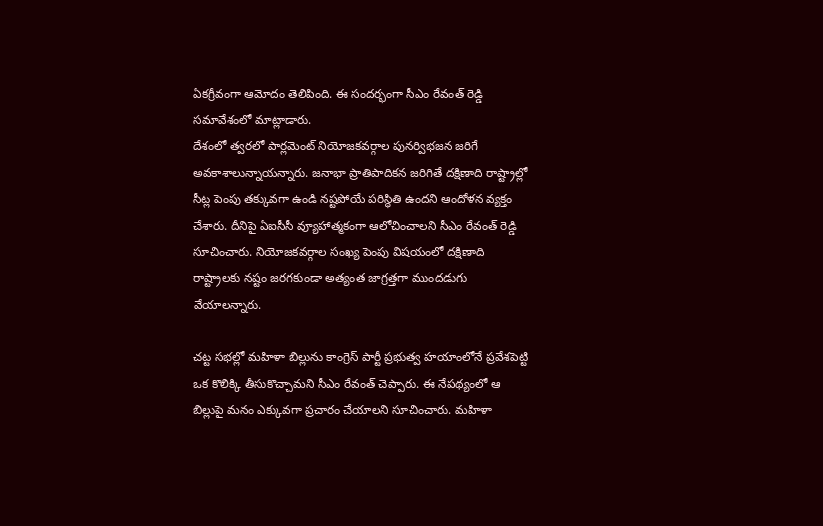ఏకగ్రీవంగా ఆమోదం తెలిపింది. ఈ సందర్భంగా సీఎం రేవంత్ రెడ్డి సమావేశంలో మాట్లాడారు.
దేశంలో త్వరలో పార్లమెంట్ నియోజకవర్గాల పునర్విభజన జరిగే అవకాశాలున్నాయన్నారు. జనాభా ప్రాతిపాదికన జరిగితే దక్షిణాది రాష్ట్రాల్లో సీట్ల పెంపు తక్కువగా ఉండి నష్టపోయే పరిస్థితి ఉందని ఆందోళన వ్యక్తం చేశారు. దీనిపై ఏఐసీసీ వ్యూహాత్మకంగా ఆలోచించాలని సీఎం రేవంత్ రెడ్డి సూచించారు. నియోజకవర్గాల సంఖ్య పెంపు విషయంలో దక్షిణాది రాష్ట్రాలకు నష్టం జరగకుండా అత్యంత జాగ్రత్తగా ముందడుగు వేయాలన్నారు.

చట్ట సభల్లో మహిళా బిల్లును కాంగ్రెస్ పార్టీ ప్రభుత్వ హయాంలోనే ప్రవేశపెట్టి ఒక కొలిక్కి తీసుకొచ్చామని సీఎం రేవంత్ చెప్పారు. ఈ నేపథ్యంలో ఆ బిల్లుపై మనం ఎక్కువగా ప్రచారం చేయాలని సూచించారు. మహిళా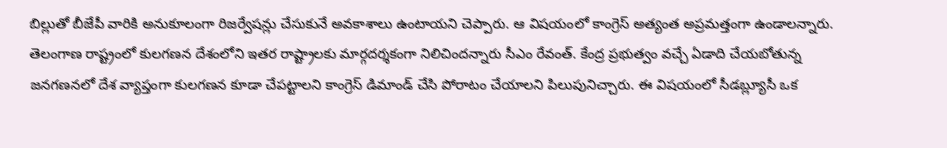బిల్లుతో బీజేపీ వారికి అనుకూలంగా రిజర్వేషన్లు చేసుకునే అవకాశాలు ఉంటాయని చెప్పారు. ఆ విషయంలో కాంగ్రెస్ అత్యంత అప్రమత్తంగా ఉండాలన్నారు.
తెలంగాణ రాష్ట్రంలో కులగణన దేశంలోని ఇతర రాష్ట్రాలకు మార్గదర్శకంగా నిలిచిందన్నారు సీఎం రేవంత్. కేంద్ర ప్రభుత్వం వచ్చే ఏడాది చేయబోతున్న జనగణనలో దేశ వ్యాప్తంగా కులగణన కూడా చేపట్టాలని కాంగ్రెస్ డిమాండ్ చేసి పోరాటం చేయాలని పిలుపునిచ్చారు. ఈ విషయంలో సీడబ్ల్యూసీ ఒక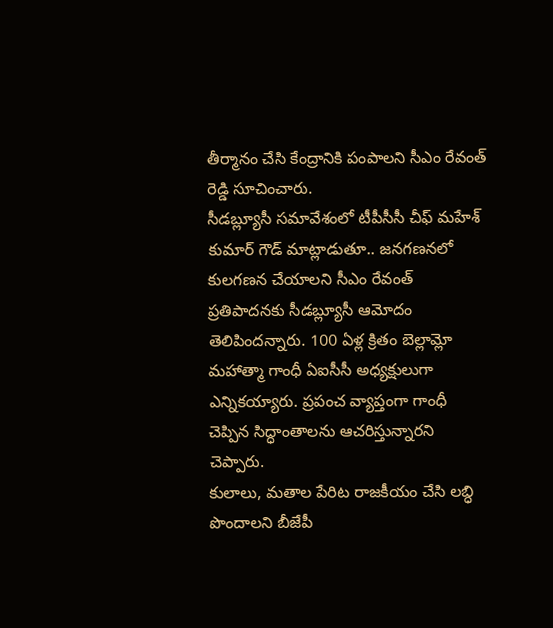తీర్మానం చేసి కేంద్రానికి పంపాలని సీఎం రేవంత్ రెడ్డి సూచించారు.
సీడబ్ల్యూసీ సమావేశంలో టీపీసీసీ చీఫ్ మహేశ్ కుమార్ గౌడ్ మాట్లాడుతూ.. జనగణనలో కులగణన చేయాలని సీఎం రేవంత్ ప్రతిపాదనకు సీడబ్ల్యూసీ ఆమోదం తెలిపిందన్నారు. 100 ఏళ్ల క్రితం బెల్లామ్లో మహాత్మా గాంధీ ఏఐసీసీ అధ్యక్షులుగా ఎన్నికయ్యారు. ప్రపంచ వ్యాప్తంగా గాంధీ చెప్పిన సిద్ధాంతాలను ఆచరిస్తున్నారని చెప్పారు.
కులాలు, మతాల పేరిట రాజకీయం చేసి లబ్ధి పొందాలని బీజేపీ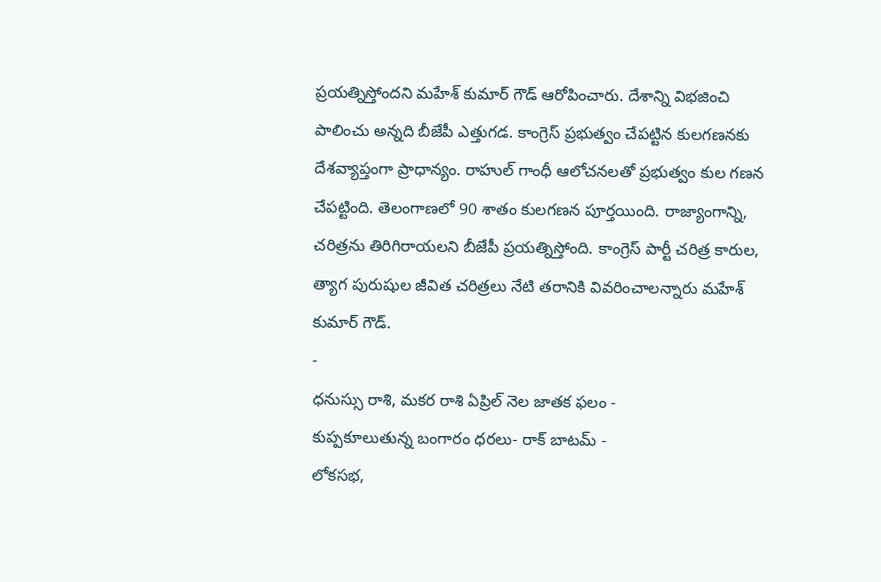ప్రయత్నిస్తోందని మహేశ్ కుమార్ గౌడ్ ఆరోపించారు. దేశాన్ని విభజించి పాలించు అన్నది బీజేపీ ఎత్తుగడ. కాంగ్రెస్ ప్రభుత్వం చేపట్టిన కులగణనకు దేశవ్యాప్తంగా ప్రాధాన్యం. రాహుల్ గాంధీ ఆలోచనలతో ప్రభుత్వం కుల గణన చేపట్టింది. తెలంగాణలో 90 శాతం కులగణన పూర్తయింది. రాజ్యాంగాన్ని, చరిత్రను తిరిగిరాయలని బీజేపీ ప్రయత్నిస్తోంది. కాంగ్రెస్ పార్టీ చరిత్ర కారుల, త్యాగ పురుషుల జీవిత చరిత్రలు నేటి తరానికి వివరించాలన్నారు మహేశ్ కుమార్ గౌడ్.
-
ధనుస్సు రాశి, మకర రాశి ఏప్రిల్ నెల జాతక ఫలం -
కుప్పకూలుతున్న బంగారం ధరలు- రాక్ బాటమ్ -
లోకసభ,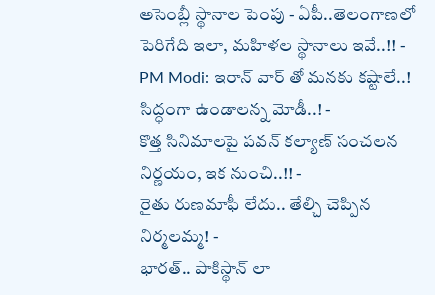అసెంబ్లీ స్థానాల పెంపు - ఏపీ..తెలంగాణలో పెరిగేది ఇలా, మహిళల స్థానాలు ఇవే..!! -
PM Modi: ఇరాన్ వార్ తో మనకు కష్టాలే..! సిద్ధంగా ఉండాలన్న మోడీ..! -
కొత్త సినిమాలపై పవన్ కల్యాణ్ సంచలన నిర్ణయం, ఇక నుంచి..!! -
రైతు రుణమాఫీ లేదు.. తేల్చి చెప్పిన నిర్మలమ్మ! -
భారత్.. పాకిస్థాన్ లా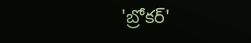'బ్రోకర్'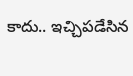కాదు.. ఇచ్చిపడేసిన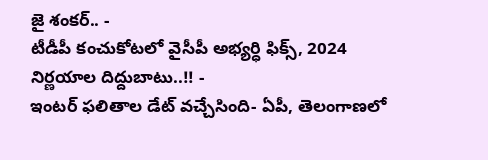జై శంకర్.. -
టీడీపీ కంచుకోటలో వైసీపీ అభ్యర్ధి ఫిక్స్, 2024 నిర్ణయాల దిద్దుబాటు..!! -
ఇంటర్ ఫలితాల డేట్ వచ్చేసింది- ఏపీ, తెలంగాణలో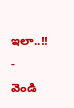ఇలా..!! -
వెండి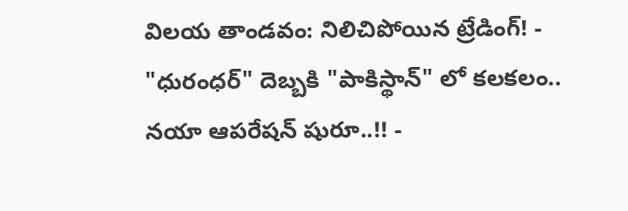విలయ తాండవం: నిలిచిపోయిన ట్రేడింగ్! -
"ధురంధర్" దెబ్బకి "పాకిస్థాన్" లో కలకలం.. నయా ఆపరేషన్ షురూ..!! -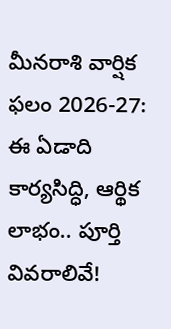మీనరాశి వార్షిక ఫలం 2026-27: ఈ ఏడాది కార్యసిద్ధి, ఆర్థిక లాభం.. పూర్తి వివరాలివే!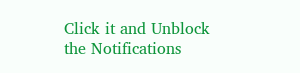Click it and Unblock the Notifications